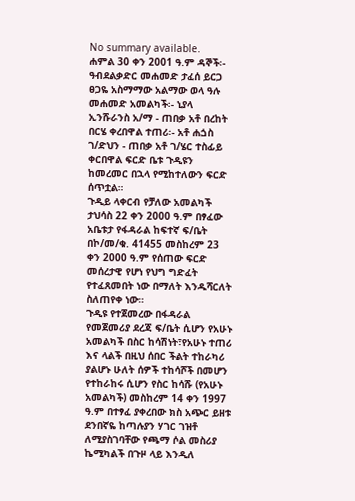No summary available.
ሐምል 30 ቀን 2001 ዓ.ም ዳኞች፡- ዓብደልቃድር መሐመድ ታፈሰ ይርጋ ፀጋዬ አስማማው አልማው ወላ ዓሉ መሐመድ አመልካች፡- ኒያላ ኢንሹራንስ አ/ማ - ጠበቃ አቶ በረከት በርሄ ቀረበዋል ተጠሪ፡- አቶ ሐጏስ ገ/ድህን - ጠበቃ አቶ ገ/ሄር ተስፊይ ቀርበዋል ፍርድ ቤቱ ጉዲዩን ከመረመር በኋላ የሚከተለውን ፍርድ ሰጥቷል።
ጉዲይ ላቀርብ የቻለው አመልካች ታህሳስ 22 ቀን 2000 ዓ.ም በፃፈው አቤቱታ የፋዳራል ከፍተኛ ፍ/ቤት በኮ/መ/ቁ. 41455 መስከረም 23 ቀን 2000 ዓ.ም የሰጠው ፍርድ መሰረታዊ የሆነ የህግ ግድፈት የተፈጸመበት ነው በማለት እንዱሻርለት ስለጠየቀ ነው።
ጉዲዩ የተጀመረው በፋዳራል የመጀመሪያ ደረጃ ፍ/ቤት ሲሆን የአሁኑ አመልካች በስር ከሳሽነት፣የአሁኑ ተጠሪ እና ላልች በዚህ ሰበር ችልት ተከራካሪ ያልሆኑ ሁለት ሰዎች ተከሳሾች በመሆን የተከራከሩ ሲሆን የስር ከሳሹ (የአሁኑ አመልካች) መስከረም 14 ቀን 1997 ዓ.ም በተፃፈ ያቀረበው ክስ አጭር ይዘቱ ደንበኛዬ ከጣሉያን ሃገር ገዝቶ ለሚያስገባቸው የጫማ ሶል መስሪያ ኬሚካልች በጉዞ ላይ እንዲለ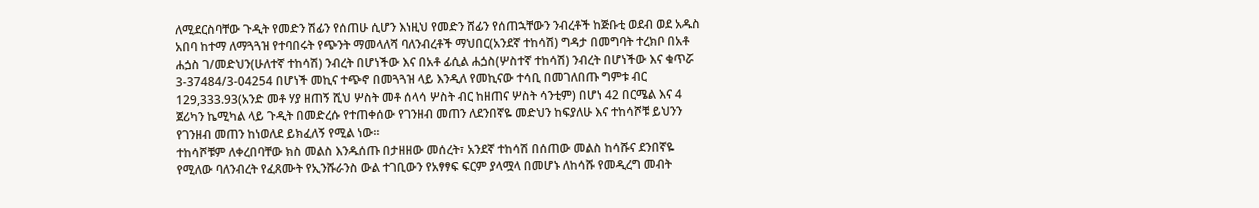ለሚደርስባቸው ጉዲት የመድን ሽፊን የሰጠሁ ሲሆን እነዚህ የመድን ሸፊን የሰጠኋቸውን ንብረቶች ከጅቡቲ ወደብ ወደ አዱስ አበባ ከተማ ለማጓጓዝ የተባበሩት የጭንት ማመላለሻ ባለንብረቶች ማህበር(አንደኛ ተከሳሽ) ግዳታ በመግባት ተረክቦ በአቶ ሐጏስ ገ/መድህን(ሁለተኛ ተከሳሽ) ንብረት በሆነችው እና በአቶ ፊሲል ሐጏስ(ሦስተኛ ተከሳሽ) ንብረት በሆነችው እና ቁጥሯ 3-37484/3-04254 በሆነች መኪና ተጭኖ በመጓጓዝ ላይ እንዲለ የመኪናው ተሳቢ በመገለበጡ ግምቱ ብር 129,333.93(አንድ መቶ ሃያ ዘጠኝ ሺህ ሦስት መቶ ሰላሳ ሦስት ብር ከዘጠና ሦስት ሳንቲም) በሆነ 42 በርሜል እና 4 ጀሪካን ኬሚካል ላይ ጉዲት በመድረሱ የተጠቀሰው የገንዘብ መጠን ለደንበኛዬ መድህን ከፍያለሁ እና ተከሳሾቹ ይህንን የገንዘብ መጠን ከነወለደ ይክፈለኝ የሚል ነው።
ተከሳሾቹም ለቀረበባቸው ክስ መልስ እንዱሰጡ በታዘዘው መሰረት፣ አንደኛ ተከሳሽ በሰጠው መልስ ከሳሹና ደንበኛዬ የሚለው ባለንብረት የፈጸሙት የኢንሹራንስ ውል ተገቢውን የአፃፃፍ ፍርም ያላሟላ በመሆኑ ለከሳሹ የመዲረግ መብት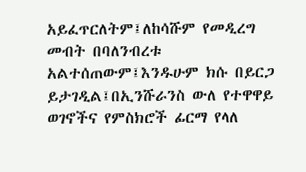አይፈጥርለትም፤ለከሳሹም የመዲረግ መብት በባለንብረቱ አልተሰጠውም፤እንዱሁም ክሱ በይርጋ ይታገዲል፤በኢንሹራንስ ውለ የተዋዋይ ወገኖችና የምስክሮች ፊርማ የላለ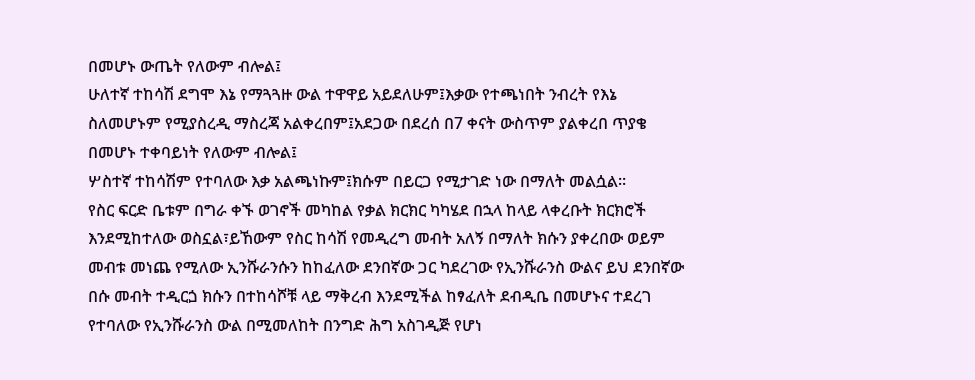በመሆኑ ውጤት የለውም ብሎል፤
ሁለተኛ ተከሳሽ ደግሞ እኔ የማጓጓዙ ውል ተዋዋይ አይደለሁም፤እቃው የተጫነበት ንብረት የእኔ ስለመሆኑም የሚያስረዲ ማስረጃ አልቀረበም፤አደጋው በደረሰ በ7 ቀናት ውስጥም ያልቀረበ ጥያቄ በመሆኑ ተቀባይነት የለውም ብሎል፤
ሦስተኛ ተከሳሽም የተባለው እቃ አልጫነኩም፤ክሱም በይርጋ የሚታገድ ነው በማለት መልሷል።
የስር ፍርድ ቤቱም በግራ ቀኙ ወገኖች መካከል የቃል ክርክር ካካሄደ በኋላ ከላይ ላቀረቡት ክርክሮች እንደሚከተለው ወስኗል፣ይኸውም የስር ከሳሽ የመዲረግ መብት አለኝ በማለት ክሱን ያቀረበው ወይም መብቱ መነጨ የሚለው ኢንሹራንሱን ከከፈለው ደንበኛው ጋር ካደረገው የኢንሹራንስ ውልና ይህ ደንበኛው በሱ መብት ተዲርጏ ክሱን በተከሳሾቹ ላይ ማቅረብ እንደሚችል ከፃፈለት ደብዲቤ በመሆኑና ተደረገ የተባለው የኢንሹራንስ ውል በሚመለከት በንግድ ሕግ አስገዲጅ የሆነ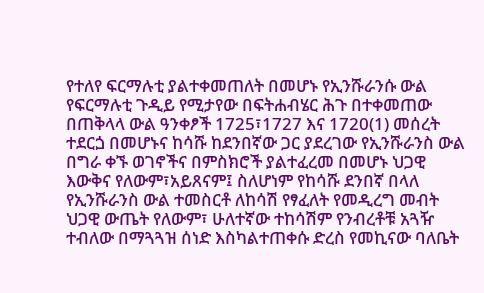የተለየ ፍርማሉቲ ያልተቀመጠለት በመሆኑ የኢንሹራንሱ ውል የፍርማሉቲ ጉዲይ የሚታየው በፍትሐብሄር ሕጉ በተቀመጠው በጠቅላላ ውል ዓንቀፆች 1725፣1727 እና 1720(1) መሰረት ተደርጏ በመሆኑና ከሳሹ ከደንበኛው ጋር ያደረገው የኢንሹራንስ ውል በግራ ቀኙ ወገኖችና በምስክሮች ያልተፈረመ በመሆኑ ህጋዊ እውቅና የለውም፣አይጸናም፤ ስለሆነም የከሳሹ ደንበኛ በላለ የኢንሹራንስ ውል ተመስርቶ ለከሳሽ የፃፈለት የመዲረግ መብት ህጋዊ ውጤት የለውም፣ ሁለተኛው ተከሳሽም የንብረቶቹ አጓዥ ተብለው በማጓጓዝ ሰነድ እስካልተጠቀሱ ድረስ የመኪናው ባለቤት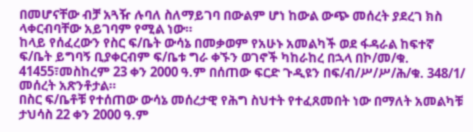በመሆናቸው ብቻ አጓዥ ሉባለ ስለማይገባ በውልም ሆነ ከውል ውጭ መሰረት ያደረገ ክስ ላቀርብባቸው አይገባም የሚል ነው።
ከላይ የሰፈረውን የስር ፍ/ቤት ውሳኔ በመቃወም የአሁኑ አመልካች ወደ ፋዳራል ከፍተኛ ፍ/ቤት ይግባኝ ቢያቀርብም ፍ/ቤቱ ግራ ቀኙን ወገኖች ካከራከረ በኋላ በኮ/መ/ቁ. 41455፣መስከረም 23 ቀን 2000 ዓ.ም በሰጠው ፍርድ ጉዲዩን በፍ/ብ/ሥ/ሥ/ሕ/ቁ. 348/1/ መሰረት አጽንቶታል።
በስር ፍ/ቤቶቹ የተሰጠው ውሳኔ መሰረታዊ የሕግ ስህተት የተፈጸመበት ነው በማለት አመልካቹ ታህሳስ 22 ቀን 2000 ዓ.ም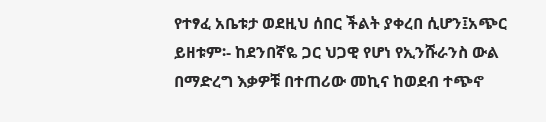የተፃፈ አቤቱታ ወደዚህ ሰበር ችልት ያቀረበ ሲሆን፤አጭር ይዘቱም፡- ከደንበኛዬ ጋር ህጋዊ የሆነ የኢንሹራንስ ውል በማድረግ እቃዎቹ በተጠሪው መኪና ከወደብ ተጭኖ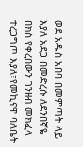ወደ አዱስ አበባ በመምጣት ላይ እያለ አደጋ በመድረሱ ለደንበኛዬ በክስ የቀረበውን ገንዘብ መክፈላ ተረጋግጦ እያለ፣የመኪናዋ ባለቤት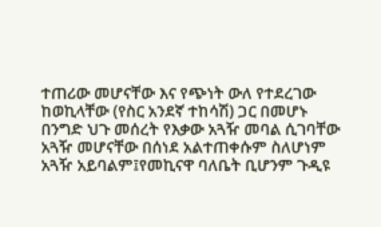ተጠሪው መሆናቸው እና የጭነት ውለ የተደረገው ከወኪላቸው (የስር አንደኛ ተከሳሽ) ጋር በመሆኑ በንግድ ህጉ መሰረት የእቃው አጓዥ መባል ሲገባቸው አጓዥ መሆናቸው በሰነደ አልተጠቀሱም ስለሆነም አጓዥ አይባልም፤የመኪናዋ ባለቤት ቢሆንም ጉዲዩ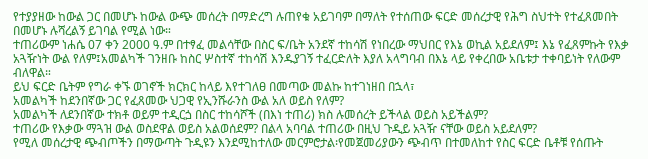የተያያዘው ከውል ጋር በመሆኑ ከውል ውጭ መሰረት በማድረግ ሉጠየቁ አይገባም በማለት የተሰጠው ፍርድ መሰረታዊ የሕግ ስህተት የተፈጸመበት በመሆኑ ሉሻረልኝ ይገባል የሚል ነው።
ተጠሪውም ነሐሴ 07 ቀን 2000 ዓ.ም በተፃፈ መልሳቸው በስር ፍ/ቤት አንደኛ ተከሳሽ የነበረው ማህበር የእኔ ወኪል አይደለም፤ እኔ የፈጸምኩት የእቃ አጓዥነት ውል የለም፤አመልካች ገንዘቡ ከስር ሦስተኛ ተከሳሽ እንዱያገኝ ተፈርድለት እያለ አላግባብ በእኔ ላይ የቀረበው አቤቱታ ተቀባይነት የለውም ብለዋል።
ይህ ፍርድ ቤትም የግራ ቀኙ ወገኖች ክርክር ከላይ እየተገለፀ በመጣው መልኩ ከተገነዘበ በኋላ፣
አመልካች ከደንበኛው ጋር የፈጸመው ህጋዊ የኢንሹራንስ ውል አለ ወይስ የለም?
አመልካች ለደንበኛው ተክቶ ወይም ተዲርጏ በስር ተከሳሾች (በእነ ተጠሪ) ክስ ሉመሰረት ይችላል ወይስ አይችልም?
ተጠሪው የእቃው ማጓዝ ውል ወስደዋል ወይስ አልወሰደም? በልላ አባባል ተጠሪው በዚህ ጉዲይ አጓዥ ናቸው ወይስ አይደለም?
የሚለ መሰረታዊ ጭብጦችን በማውጣት ጉዲዩን እንደሚከተለው መርምሮታል፡የመጀመሪያውን ጭብጥ በተመለከተ የስር ፍርድ ቤቶቹ የሰጡት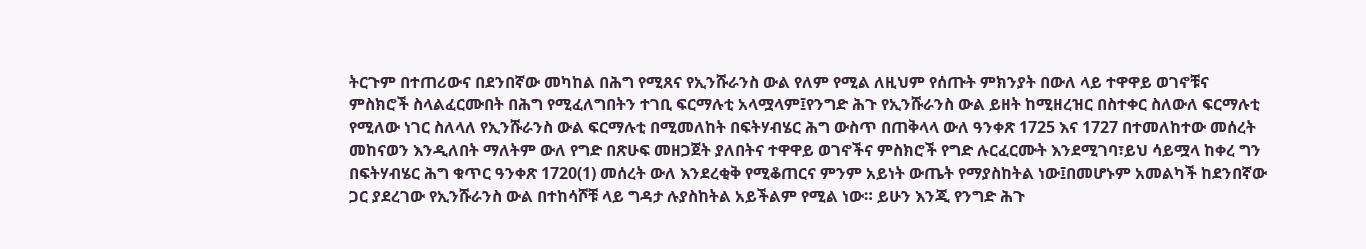ትርጉም በተጠሪውና በደንበኛው መካከል በሕግ የሚጸና የኢንሹራንስ ውል የለም የሚል ለዚህም የሰጡት ምክንያት በውለ ላይ ተዋዋይ ወገኖቹና ምስክሮች ስላልፈርሙበት በሕግ የሚፈለግበትን ተገቢ ፍርማሉቲ አላሟላም፤የንግድ ሕጉ የኢንሹራንስ ውል ይዘት ከሚዘረዝር በስተቀር ስለውለ ፍርማሉቲ የሚለው ነገር ስለላለ የኢንሹራንስ ውል ፍርማሉቲ በሚመለከት በፍትሃብሄር ሕግ ውስጥ በጠቅላላ ውለ ዓንቀጽ 1725 እና 1727 በተመለከተው መሰረት መከናወን እንዲለበት ማለትም ውለ የግድ በጽሁፍ መዘጋጀት ያለበትና ተዋዋይ ወገኖችና ምስክሮች የግድ ሉርፈርሙት እንደሚገባ፣ይህ ሳይሟላ ከቀረ ግን በፍትሃብሄር ሕግ ቁጥር ዓንቀጽ 1720(1) መሰረት ውለ እንደረቂቅ የሚቆጠርና ምንም አይነት ውጤት የማያስከትል ነው፤በመሆኑም አመልካች ከደንበኛው ጋር ያደረገው የኢንሹራንስ ውል በተከሳሾቹ ላይ ግዳታ ሉያስከትል አይችልም የሚል ነው። ይሁን እንጂ የንግድ ሕጉ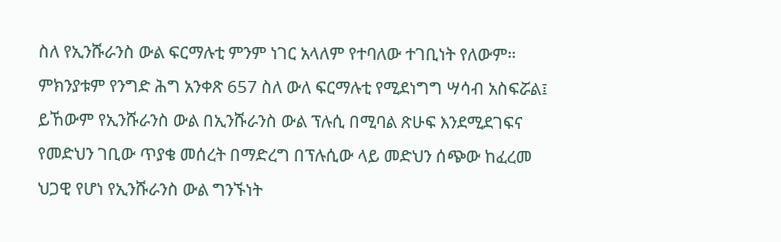ስለ የኢንሹራንስ ውል ፍርማሉቲ ምንም ነገር አላለም የተባለው ተገቢነት የለውም። ምክንያቱም የንግድ ሕግ አንቀጽ 657 ስለ ውለ ፍርማሉቲ የሚደነግግ ሣሳብ አስፍሯል፤ ይኸውም የኢንሹራንስ ውል በኢንሹራንስ ውል ፕሉሲ በሚባል ጽሁፍ እንደሚደገፍና የመድህን ገቢው ጥያቄ መሰረት በማድረግ በፕሉሲው ላይ መድህን ሰጭው ከፈረመ ህጋዊ የሆነ የኢንሹራንስ ውል ግንኙነት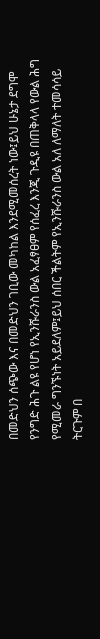በመድህን ሰጭው እና በመድህን ገቢው መካከል እንደሚመሰረት ነው፤ይህ ሁኔታ ደግሞ የንግድ ሕጉ ልዩ የሆነ የኢንሹራንስ ውል አፈፃፀም የሰፈረ እንጂ ጉዲዩ በጠቅላላ የውል ሕግ የሚመራ ግንኙነት አይደለም፤ይህ ሰበር ችልትም የኢንሹራንስ ውል አለ ለማለት ተመሳሳይ ትርጉም በ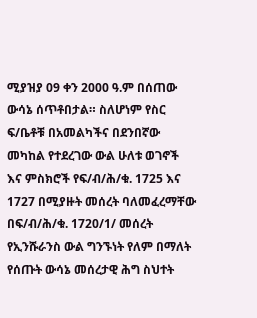ሚያዝያ 09 ቀን 2000 ዓ.ም በሰጠው ውሳኔ ሰጥቶበታል። ስለሆነም የስር ፍ/ቤቶቹ በአመልካችና በደንበኛው መካከል የተደረገው ውል ሁለቱ ወገኖች እና ምስክሮች የፍ/ብ/ሕ/ቁ. 1725 እና 1727 በሚያዙት መሰረት ባለመፈረማቸው በፍ/ብ/ሕ/ቁ. 1720/1/ መሰረት የኢንሹራንስ ውል ግንኙነት የለም በማለት የሰጡት ውሳኔ መሰረታዊ ሕግ ስህተት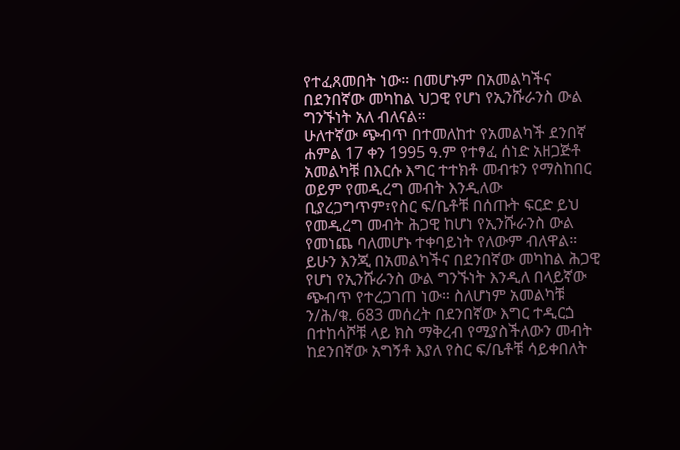የተፈጸመበት ነው። በመሆኑም በአመልካችና በደንበኛው መካከል ህጋዊ የሆነ የኢንሹራንስ ውል ግንኙነት አለ ብለናል።
ሁለተኛው ጭብጥ በተመለከተ የአመልካች ደንበኛ ሐምል 17 ቀን 1995 ዓ.ም የተፃፈ ሰነድ አዘጋጅቶ አመልካቹ በእርሱ እግር ተተክቶ መብቱን የማስከበር ወይም የመዲረግ መብት እንዲለው ቢያረጋግጥም፣የስር ፍ/ቤቶቹ በሰጡት ፍርድ ይህ የመዲረግ መብት ሕጋዊ ከሆነ የኢንሹራንስ ውል የመነጨ ባለመሆኑ ተቀባይነት የለውም ብለዋል።
ይሁን እንጂ በአመልካችና በደንበኛው መካከል ሕጋዊ የሆነ የኢንሹራንስ ውል ግንኙነት እንዲለ በላይኛው ጭብጥ የተረጋገጠ ነው። ስለሆነም አመልካቹ ን/ሕ/ቁ. 683 መሰረት በደንበኛው እግር ተዲርጏ በተከሳሾቹ ላይ ክስ ማቅረብ የሚያስችለውን መብት ከደንበኛው አግኝቶ እያለ የስር ፍ/ቤቶቹ ሳይቀበለት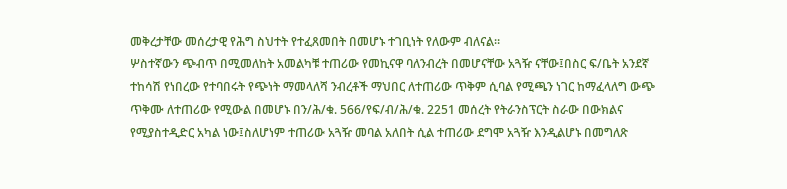መቅረታቸው መሰረታዊ የሕግ ስህተት የተፈጸመበት በመሆኑ ተገቢነት የለውም ብለናል።
ሦስተኛውን ጭብጥ በሚመለከት አመልካቹ ተጠሪው የመኪናዋ ባለንብረት በመሆናቸው አጓዥ ናቸው፤በስር ፍ/ቤት አንደኛ ተከሳሽ የነበረው የተባበሩት የጭነት ማመላለሻ ንብረቶች ማህበር ለተጠሪው ጥቅም ሲባል የሚጫን ነገር ከማፈላለግ ውጭ ጥቅሙ ለተጠሪው የሚውል በመሆኑ በን/ሕ/ቁ. 566/የፍ/ብ/ሕ/ቁ. 2251 መሰረት የትራንስፕርት ስራው በውክልና የሚያስተዲድር አካል ነው፤ስለሆነም ተጠሪው አጓዥ መባል አለበት ሲል ተጠሪው ደግሞ አጓዥ እንዲልሆኑ በመግለጽ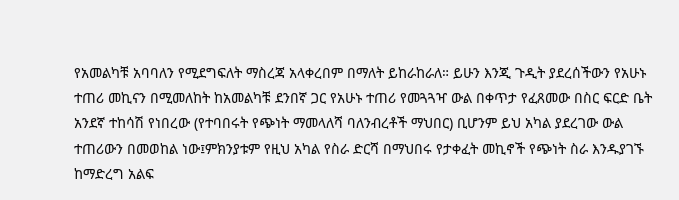የአመልካቹ አባባለን የሚደግፍለት ማስረጃ አላቀረበም በማለት ይከራከራለ። ይሁን እንጂ ጉዲት ያደረሰችውን የአሁኑ ተጠሪ መኪናን በሚመለከት ከአመልካቹ ደንበኛ ጋር የአሁኑ ተጠሪ የመጓጓዣ ውል በቀጥታ የፈጸመው በስር ፍርድ ቤት አንደኛ ተከሳሽ የነበረው (የተባበሩት የጭነት ማመላለሻ ባለንብረቶች ማህበር) ቢሆንም ይህ አካል ያደረገው ውል ተጠሪውን በመወከል ነው፤ምክንያቱም የዚህ አካል የስራ ድርሻ በማህበሩ የታቀፈት መኪኖች የጭነት ስራ እንዱያገኙ ከማድረግ አልፍ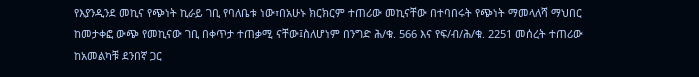የእያንዲንደ መኪና የጭነት ኪራይ ገቢ የባለቤቱ ነው፣በአሁኑ ክርክርም ተጠሪው መኪናቸው በተባበሩት የጭነት ማመላለሻ ማህበር ከመታቀፎ ውጭ የመኪናው ገቢ በቀጥታ ተጠቃሚ ናቸው፤ስለሆነም በንግድ ሕ/ቁ. 566 እና የፍ/ብ/ሕ/ቁ. 2251 መሰረት ተጠሪው ከአመልካቹ ደንበኛ ጋር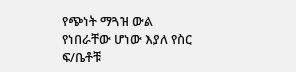የጭነት ማጓዝ ውል የነበራቸው ሆነው እያለ የስር ፍ/ቤቶቹ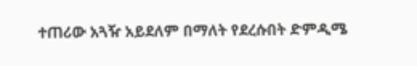ተጠሪው አጓዥ አይደለም በማለት የደረሱበት ድምዲሜ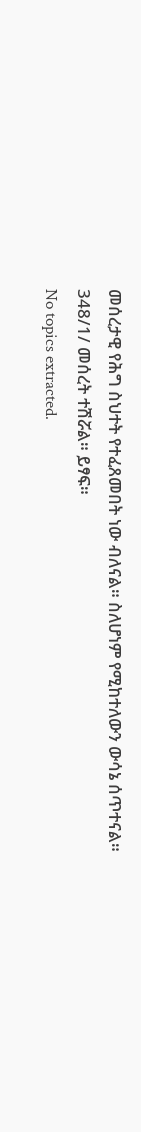መሰረታዊ የሕግ ስህተት የተፈጸመበት ነው ብለናል። ስለሆነም የሚከተለውን ውሳኔ ሰጥተናል።
348/1/ መሰረት ተሽሯል። ይፃፍ።
No topics extracted.